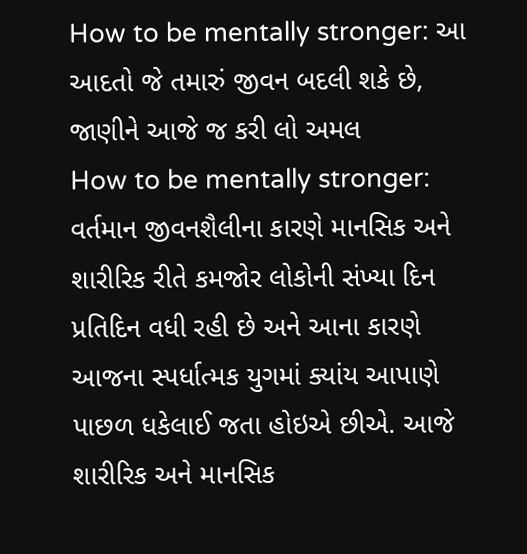How to be mentally stronger: આ આદતો જે તમારું જીવન બદલી શકે છે, જાણીને આજે જ કરી લો અમલ
How to be mentally stronger: વર્તમાન જીવનશૈલીના કારણે માનસિક અને શારીરિક રીતે કમજોર લોકોની સંખ્યા દિન પ્રતિદિન વધી રહી છે અને આના કારણે આજના સ્પર્ધાત્મક યુગમાં ક્યાંય આપાણે પાછળ ધકેલાઈ જતા હોઇએ છીએ. આજે શારીરિક અને માનસિક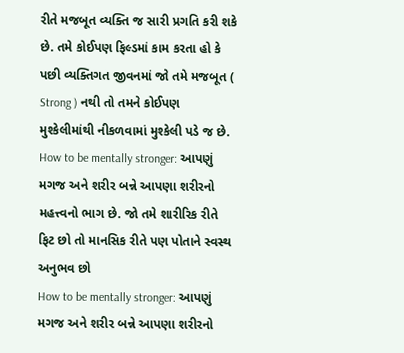રીતે મજબૂત વ્યક્તિ જ સારી પ્રગતિ કરી શકે છે. તમે કોઈપણ ફિલ્ડમાં કામ કરતા હો કે પછી વ્યક્તિગત જીવનમાં જો તમે મજબૂત ( Strong ) નથી તો તમને કોઈપણ મુશ્કેલીમાંથી નીકળવામાં મુશ્કેલી પડે જ છે.
How to be mentally stronger: આપણું મગજ અને શરીર બન્ને આપણા શરીરનો મહત્ત્વનો ભાગ છે. જો તમે શારીરિક રીતે ફિટ છો તો માનસિક રીતે પણ પોતાને સ્વસ્થ અનુભવ છો
How to be mentally stronger: આપણું મગજ અને શરીર બન્ને આપણા શરીરનો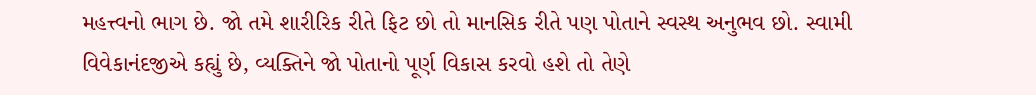મહત્ત્વનો ભાગ છે. જો તમે શારીરિક રીતે ફિટ છો તો માનસિક રીતે પણ પોતાને સ્વસ્થ અનુભવ છો. સ્વામી વિવેકાનંદજીએ કહ્યું છે, વ્યક્તિને જો પોતાનો પૂર્ણ વિકાસ કરવો હશે તો તેણે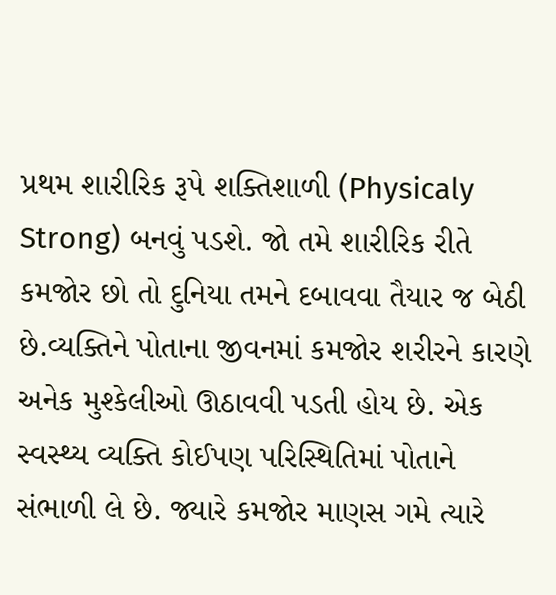પ્રથમ શારીરિક રૂપે શક્તિશાળી (Physicaly Strong) બનવું પડશે. જો તમે શારીરિક રીતે કમજોર છો તો દુનિયા તમને દબાવવા તૈયાર જ બેઠી છે.વ્યક્તિને પોતાના જીવનમાં કમજોર શરીરને કારણે અનેક મુશ્કેલીઓ ઊઠાવવી પડતી હોય છે. એક સ્વસ્થ્ય વ્યક્તિ કોઈપણ પરિસ્થિતિમાં પોતાને સંભાળી લે છે. જ્યારે કમજોર માણસ ગમે ત્યારે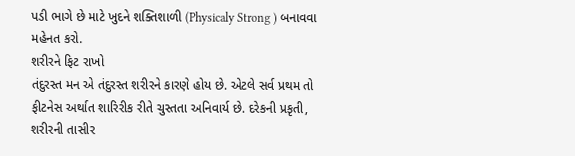પડી ભાગે છે માટે ખુદને શક્તિશાળી (Physicaly Strong ) બનાવવા મહેનત કરો.
શરીરને ફિટ રાખો
તંદુરસ્ત મન એ તંદુરસ્ત શરીરને કારણે હોય છે. એટલે સર્વ પ્રથમ તો ફીટનેસ અર્થાત શારિરીક રીતે ચુસ્તતા અનિવાર્ય છે. દરેકની પ્રકૃતી, શરીરની તાસીર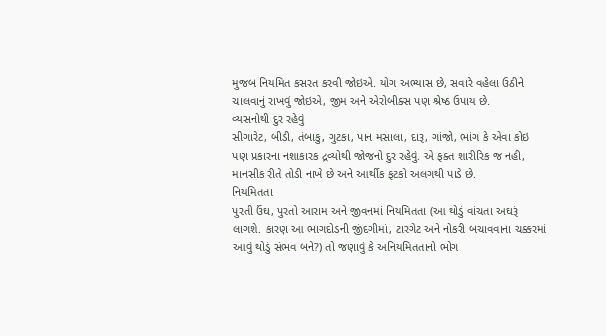મુજબ નિયમિત કસરત કરવી જોઇએ. યોગ અભ્યાસ છે, સવારે વહેલા ઉઠીને ચાલવાનું રાખવું જોઇએ, જીમ અને એરોબીક્સ પણ શ્રેષ્ઠ ઉપાય છે.
વ્યસનોથી દુર રહેવું
સીગારેટ, બીડી, તંબાકુ, ગુટકા, પાન મસાલા, દારૂ, ગાંજો, ભાંગ કે એવા કોઇ પણ પ્રકારના નશાકારક દ્રવ્યોથી જોજનો દુર રહેવું. એ ફક્ત શારીરિક જ નહી, માનસીક રીતે તોડી નાખે છે અને આર્થીક ફટકો અલગથી પાડે છે.
નિયમિતતા
પુરતી ઉંઘ, પુરતો આરામ અને જીવનમાં નિયમિતતા (આ થોડું વાંચતા અઘરૂં લાગશે. કારણ આ ભાગદોડની જીંદગીમાં, ટારગેટ અને નોકરી બચાવવાના ચક્કરમાં આવું થોડું સંભવ બને?) તો જણાવું કે અનિયમિતતાનો ભોગ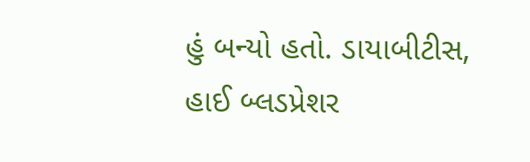હું બન્યો હતો. ડાયાબીટીસ, હાઈ બ્લડપ્રેશર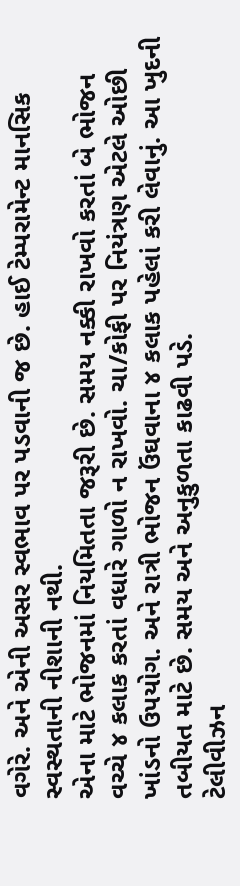વગેરે. અને એની અસર સ્વભાવ પર પડવાની જ છે. હાઈ ટેમ્પરામેન્ટ માનસિક સ્વસ્થતાની નીશાની નથી.
એના માટે ભોજનમાં નિયમિતતા જરૂરી છે. સમય નક્કી રાખવો કરતાં બે ભોજન વચ્ચે ૪ કલાક કરતાં વધારે ગાળો ન રાખવો. ચા/કોફી પર નિયંત્રણ એટલે ઓછી ખાંડનો ઉપયોગ. અને રાત્રી ભોજન ઉંઘવાના ૪ કલાક પહેલાં કરી લેવાનું. આ ખુદની તબીયત માટે છે. સમય અને અનુકુળતા કાઢવી પડે.
ટેલીવીઝન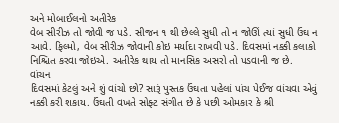અને મોબાઈલનો અતીરેક
વેબ સીરીઝ તો જોવી જ પડે. સીજન ૧ થી છેલ્લે સુધી તો ન જોઊં ત્યાં સુધી ઉંઘ ન આવે. ફિલ્મો, વેબ સીરીઝ જોવાની કોઇ મર્યાદા રાખવી પડે. દિવસમાં નક્કી કલાકો નિશ્ચિત કરવા જોઇએ. અતીરેક થાય તો માનસિક અસરો તો પડવાની જ છે.
વાંચન
દિવસમાં કેટલું અને શું વાંચો છો? સારૂં પુસ્તક ઉંઘતા પહેલાં પાંચ પેઈજ વાંચવા એવું નક્કી કરી શકાય. ઉંઘતી વખતે સોફ્ટ સંગીત છે કે પછી ઓમકાર કે શ્રી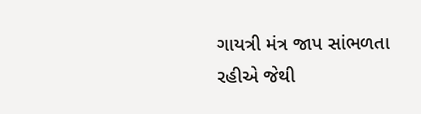ગાયત્રી મંત્ર જાપ સાંભળતા રહીએ જેથી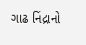ગાઢ નિંદ્રાનો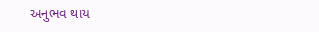અનુભવ થાય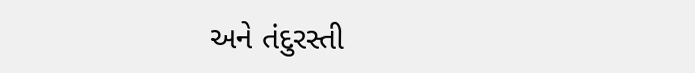અને તંદુરસ્તી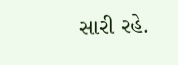સારી રહે.